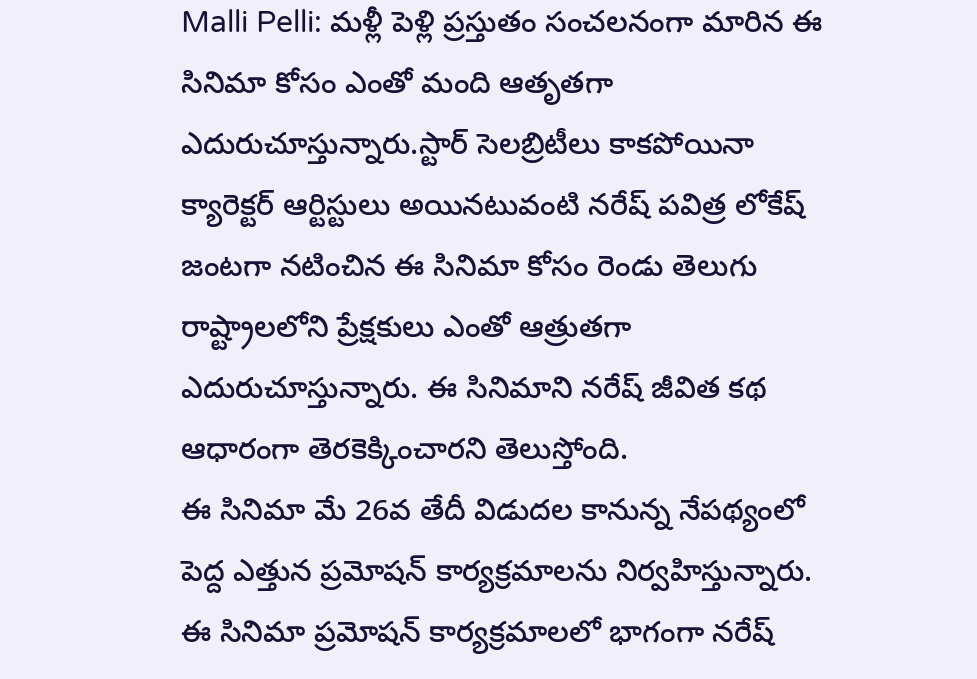Malli Pelli: మళ్లీ పెళ్లి ప్రస్తుతం సంచలనంగా మారిన ఈ సినిమా కోసం ఎంతో మంది ఆతృతగా ఎదురుచూస్తున్నారు.స్టార్ సెలబ్రిటీలు కాకపోయినా క్యారెక్టర్ ఆర్టిస్టులు అయినటువంటి నరేష్ పవిత్ర లోకేష్ జంటగా నటించిన ఈ సినిమా కోసం రెండు తెలుగు రాష్ట్రాలలోని ప్రేక్షకులు ఎంతో ఆత్రుతగా ఎదురుచూస్తున్నారు. ఈ సినిమాని నరేష్ జీవిత కథ ఆధారంగా తెరకెక్కించారని తెలుస్తోంది.
ఈ సినిమా మే 26వ తేదీ విడుదల కానున్న నేపథ్యంలో పెద్ద ఎత్తున ప్రమోషన్ కార్యక్రమాలను నిర్వహిస్తున్నారు. ఈ సినిమా ప్రమోషన్ కార్యక్రమాలలో భాగంగా నరేష్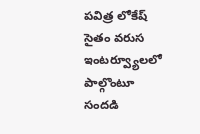పవిత్ర లోకేష్ సైతం వరుస ఇంటర్వ్యూలలో పాల్గొంటూ సందడి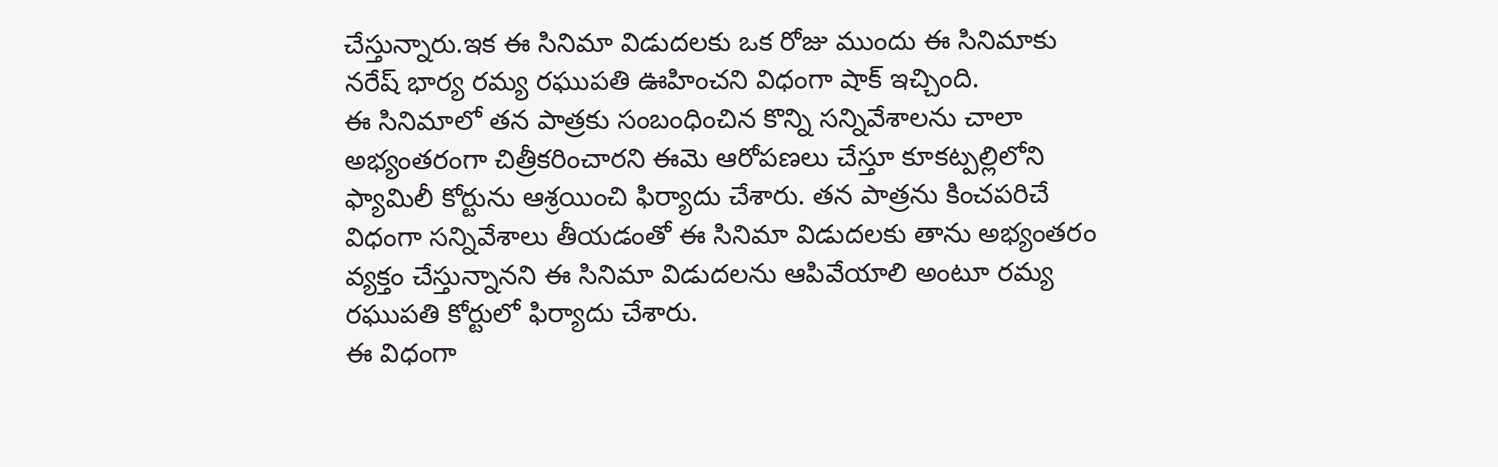చేస్తున్నారు.ఇక ఈ సినిమా విడుదలకు ఒక రోజు ముందు ఈ సినిమాకు నరేష్ భార్య రమ్య రఘుపతి ఊహించని విధంగా షాక్ ఇచ్చింది.
ఈ సినిమాలో తన పాత్రకు సంబంధించిన కొన్ని సన్నివేశాలను చాలా అభ్యంతరంగా చిత్రీకరించారని ఈమె ఆరోపణలు చేస్తూ కూకట్పల్లిలోని ఫ్యామిలీ కోర్టును ఆశ్రయించి ఫిర్యాదు చేశారు. తన పాత్రను కించపరిచే విధంగా సన్నివేశాలు తీయడంతో ఈ సినిమా విడుదలకు తాను అభ్యంతరం వ్యక్తం చేస్తున్నానని ఈ సినిమా విడుదలను ఆపివేయాలి అంటూ రమ్య రఘుపతి కోర్టులో ఫిర్యాదు చేశారు.
ఈ విధంగా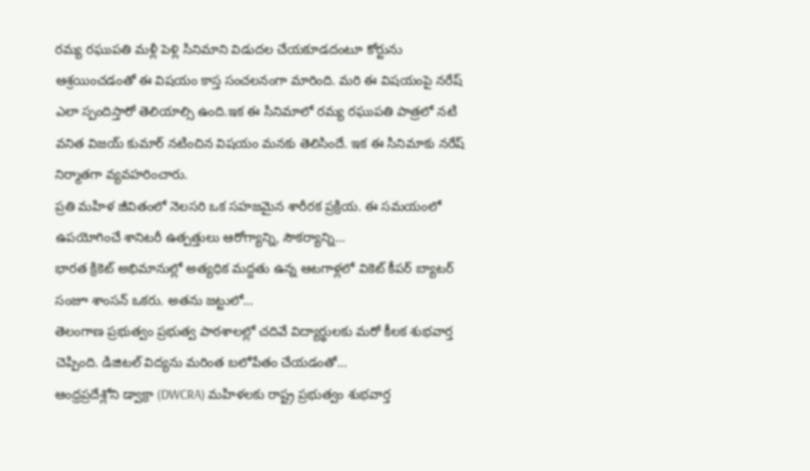రమ్య రఘుపతి మళ్లీ పెళ్లి సినిమాని విడుదల చేయకూడదంటూ కోర్టును ఆశ్రయించడంతో ఈ విషయం కాస్త సంచలనంగా మారింది. మరి ఈ విషయంపై నరేష్ ఎలా స్పందిస్తారో తెలియాల్సి ఉంది.ఇక ఈ సినిమాలో రమ్య రఘుపతి పాత్రలో నటి వనిత విజయ్ కుమార్ నటించిన విషయం మనకు తెలిసిందే. ఇక ఈ సినిమాకు నరేష్ నిర్మాతగా వ్యవహరించారు.
ప్రతి మహిళ జీవితంలో నెలసరి ఒక సహజమైన శారీరక ప్రక్రియ. ఈ సమయంలో ఉపయోగించే శానిటరీ ఉత్పత్తులు ఆరోగ్యాన్ని, సౌకర్యాన్ని…
భారత క్రికెట్ అభిమానుల్లో అత్యధిక మద్దతు ఉన్న ఆటగాళ్లలో వికెట్ కీపర్ బ్యాటర్ సంజూ శాంసన్ ఒకరు. అతను జట్టులో…
తెలంగాణ ప్రభుత్వం ప్రభుత్వ పాఠశాలల్లో చదివే విద్యార్థులకు మరో కీలక శుభవార్త చెప్పింది. డిజిటల్ విద్యను మరింత బలోపేతం చేయడంతో…
ఆంధ్రప్రదేశ్లోని డ్వాక్రా (DWCRA) మహిళలకు రాష్ట్ర ప్రభుత్వం శుభవార్త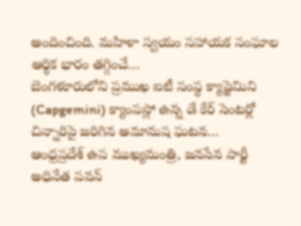అందించింది. మహిళా స్వయం సహాయక సంఘాల ఆర్థిక భారం తగ్గించే…
బెంగళూరులోని ప్రముఖ ఐటీ సంస్థ క్యాప్జెమిని (Capgemini) క్యాంపస్లో ఉన్న డే కేర్ సెంటర్లో చిన్నారిపై జరిగిన అమానుష ఘటన…
ఆంధ్రప్రదేశ్ ఉప ముఖ్యమంత్రి, జనసేన పార్టీ అధినేత పవన్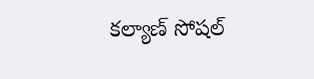కల్యాణ్ సోషల్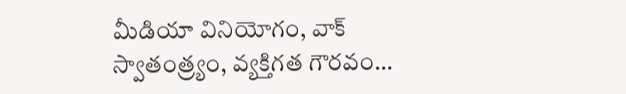మీడియా వినియోగం, వాక్ స్వాతంత్ర్యం, వ్యక్తిగత గౌరవం…